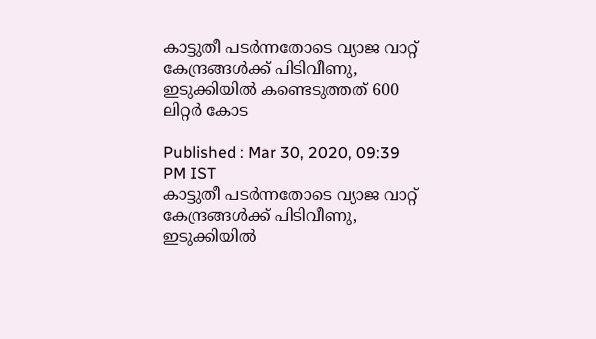കാട്ടുതീ പടര്‍ന്നതോടെ വ്യാജ വാറ്റ് കേന്ദ്രങ്ങള്‍ക്ക് പിടിവീണു, ഇടുക്കിയില്‍ കണ്ടെടുത്തത് 600 ലിറ്റര്‍ കോട

Published : Mar 30, 2020, 09:39 PM IST
കാട്ടുതീ പടര്‍ന്നതോടെ വ്യാജ വാറ്റ് കേന്ദ്രങ്ങള്‍ക്ക് പിടിവീണു, ഇടുക്കിയില്‍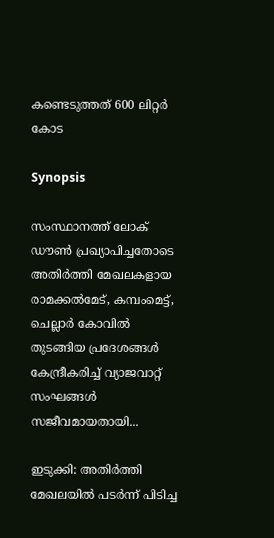കണ്ടെടുത്തത് 600 ലിറ്റര്‍ കോട

Synopsis

സംസ്ഥാനത്ത് ലോക് ഡൗണ്‍ പ്രഖ്യാപിച്ചതോടെ അതിര്‍ത്തി മേഖലകളായ രാമക്കല്‍മേട്, കമ്പംമെട്ട്, ചെല്ലാര്‍ കോവില്‍ തുടങ്ങിയ പ്രദേശങ്ങള്‍ കേന്ദ്രീകരിച്ച് വ്യാജവാറ്റ് സംഘങ്ങള്‍ സജീവമായതായി...

ഇടുക്കി: അതിര്‍ത്തി മേഖലയില്‍ പടര്‍ന്ന് പിടിച്ച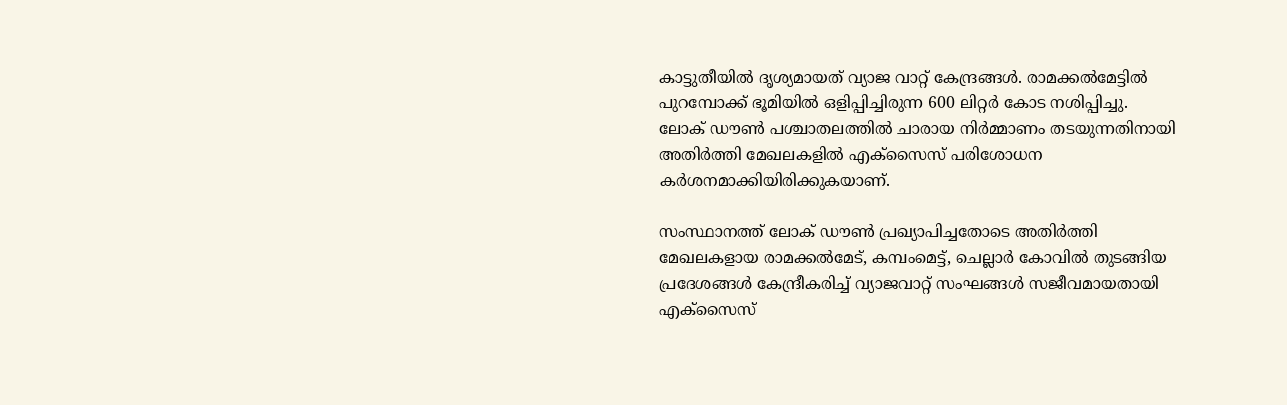കാട്ടുതീയില്‍ ദൃശ്യമായത് വ്യാജ വാറ്റ് കേന്ദ്രങ്ങള്‍. രാമക്കല്‍മേട്ടില്‍ പുറമ്പോക്ക് ഭൂമിയില്‍ ഒളിപ്പിച്ചിരുന്ന 600 ലിറ്റര്‍ കോട നശിപ്പിച്ചു. ലോക് ഡൗണ്‍ പശ്ചാതലത്തില്‍ ചാരായ നിര്‍മ്മാണം തടയുന്നതിനായി അതിര്‍ത്തി മേഖലകളില്‍ എക്‌സൈസ് പരിശോധന കര്‍ശനമാക്കിയിരിക്കുകയാണ്.

സംസ്ഥാനത്ത് ലോക് ഡൗണ്‍ പ്രഖ്യാപിച്ചതോടെ അതിര്‍ത്തി മേഖലകളായ രാമക്കല്‍മേട്, കമ്പംമെട്ട്, ചെല്ലാര്‍ കോവില്‍ തുടങ്ങിയ പ്രദേശങ്ങള്‍ കേന്ദ്രീകരിച്ച് വ്യാജവാറ്റ് സംഘങ്ങള്‍ സജീവമായതായി എക്‌സൈസ്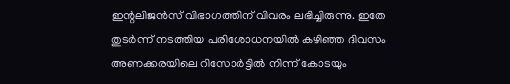ഇന്റലിജന്‍സ് വിഭാഗത്തിന് വിവരം ലഭിച്ചിരുന്നു. ഇതേ തുടര്‍ന്ന് നടത്തിയ പരിശോധനയില്‍ കഴിഞ്ഞ ദിവസം അണക്കരയിലെ റിസോര്‍ട്ടില്‍ നിന്ന് കോടയും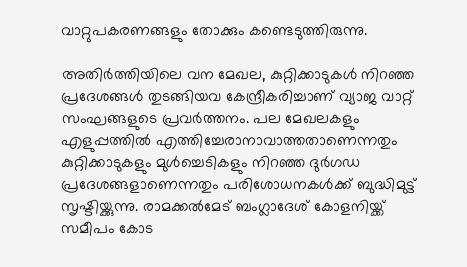വാറ്റുപകരണങ്ങളും തോക്കും കണ്ടെടുത്തിരുന്നു.

അതിര്‍ത്തിയിലെ വന മേഖല, കുറ്റിക്കാടുകള്‍ നിറഞ്ഞ പ്രദേശങ്ങള്‍ തുടങ്ങിയവ കേന്ദ്രീകരിച്ചാണ് വ്യാജ വാറ്റ് സംഘങ്ങളുടെ പ്രവര്‍ത്തനം. പല മേഖലകളും എളുപ്പത്തില്‍ എത്തിച്ചേരാനാവാത്തതാണെന്നതും കുറ്റിക്കാടുകളും മുള്‍ച്ചെടികളും നിറഞ്ഞ ദുര്‍ഗഡ പ്രദേശങ്ങളാണെന്നതും പരിശോധനകള്‍ക്ക് ബുദ്ധിമുട്ട് സൃഷ്ടിയ്ക്കുന്നു. രാമക്കല്‍മേട് ബംഗ്ലാദേശ് കോളനിയ്ക്ക് സമീപം കോട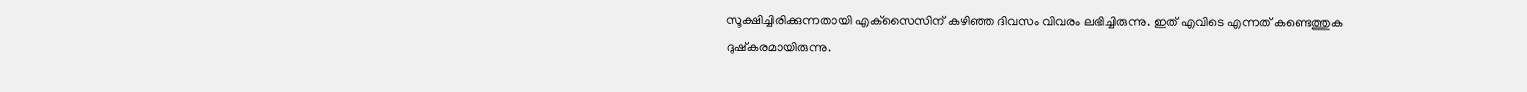സൂക്ഷിച്ചിരിക്കുന്നതായി എക്‌സൈസിന് കഴിഞ്ഞ ദിവസം വിവരം ലഭിച്ചിരുന്നു. ഇത് എവിടെ എന്നത് കണ്ടെത്തുക ദുഷ്‌കരമായിരുന്നു.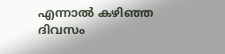എന്നാല്‍ കഴിഞ്ഞ ദിവസം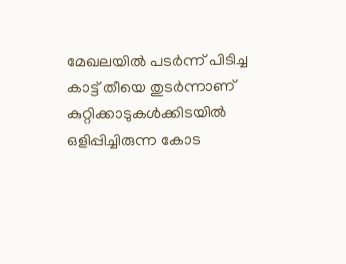മേഖലയില്‍ പടര്‍ന്ന് പിടിച്ച കാട്ട് തീയെ തുടര്‍ന്നാണ് കുറ്റിക്കാടുകള്‍ക്കിടയില്‍ ഒളിപ്പിച്ചിരുന്ന കോട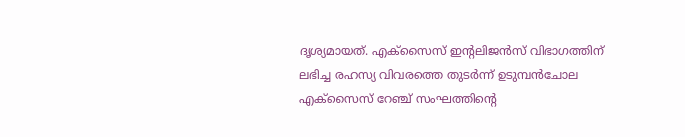ദൃശ്യമായത്. എക്‌സൈസ് ഇന്റലിജന്‍സ് വിഭാഗത്തിന് ലഭിച്ച രഹസ്യ വിവരത്തെ തുടര്‍ന്ന് ഉടുമ്പന്‍ചോല എക്‌സൈസ് റേഞ്ച് സംഘത്തിന്റെ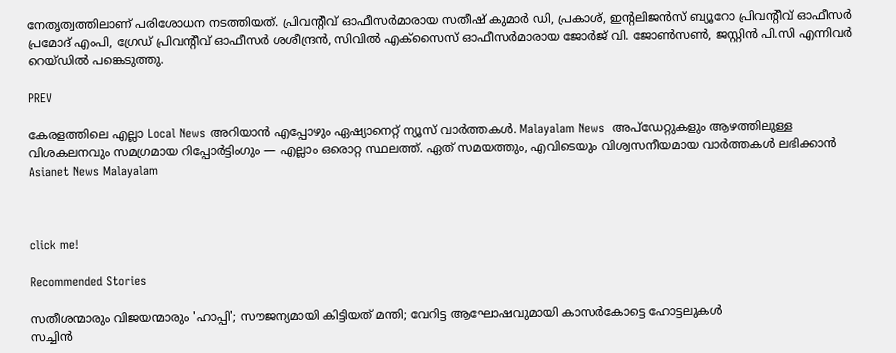നേതൃത്വത്തിലാണ് പരിശോധന നടത്തിയത്. പ്രിവന്റീവ് ഓഫീസര്‍മാരായ സതീഷ് കുമാര്‍ ഡി, പ്രകാശ്, ഇന്റലിജന്‍സ് ബ്യൂറോ പ്രിവന്റീവ് ഓഫീസര്‍ പ്രമോദ് എംപി, ഗ്രേഡ് പ്രിവന്റീവ് ഓഫീസര്‍ ശശീന്ദ്രന്‍, സിവില്‍ എക്‌സൈസ് ഓഫീസര്‍മാരായ ജോര്‍ജ് വി. ജോണ്‍സണ്‍, ജസ്റ്റിന്‍ പി.സി എന്നിവര്‍ റെയ്ഡില്‍ പങ്കെടുത്തു.

PREV

കേരളത്തിലെ എല്ലാ Local News അറിയാൻ എപ്പോഴും ഏഷ്യാനെറ്റ് ന്യൂസ് വാർത്തകൾ. Malayalam News  അപ്‌ഡേറ്റുകളും ആഴത്തിലുള്ള വിശകലനവും സമഗ്രമായ റിപ്പോർട്ടിംഗും — എല്ലാം ഒരൊറ്റ സ്ഥലത്ത്. ഏത് സമയത്തും, എവിടെയും വിശ്വസനീയമായ വാർത്തകൾ ലഭിക്കാൻ Asianet News Malayalam



click me!

Recommended Stories

സതീശന്മാരും വിജയന്മാരും 'ഹാപ്പി'; സൗജന്യമായി കിട്ടിയത് മന്തി; വേറിട്ട ആഘോഷവുമായി കാസർകോട്ടെ ഹോട്ടലുകൾ
സച്ചിൻ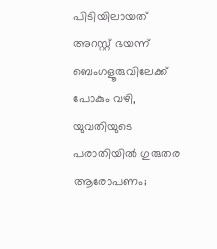പിടിയിലായത് അറസ്റ്റ് ഭയന്ന് ബെംഗളൂരുവിലേക്ക് പോകും വഴി, യുവതിയുടെ പരാതിയിൽ ഗുരുതര ആരോപണം;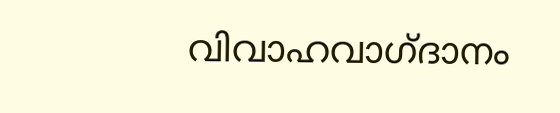വിവാഹവാഗ്ദാനം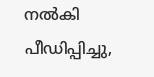നൽകി പീഡിപ്പിച്ചു,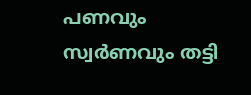പണവും സ്വർണവും തട്ടി